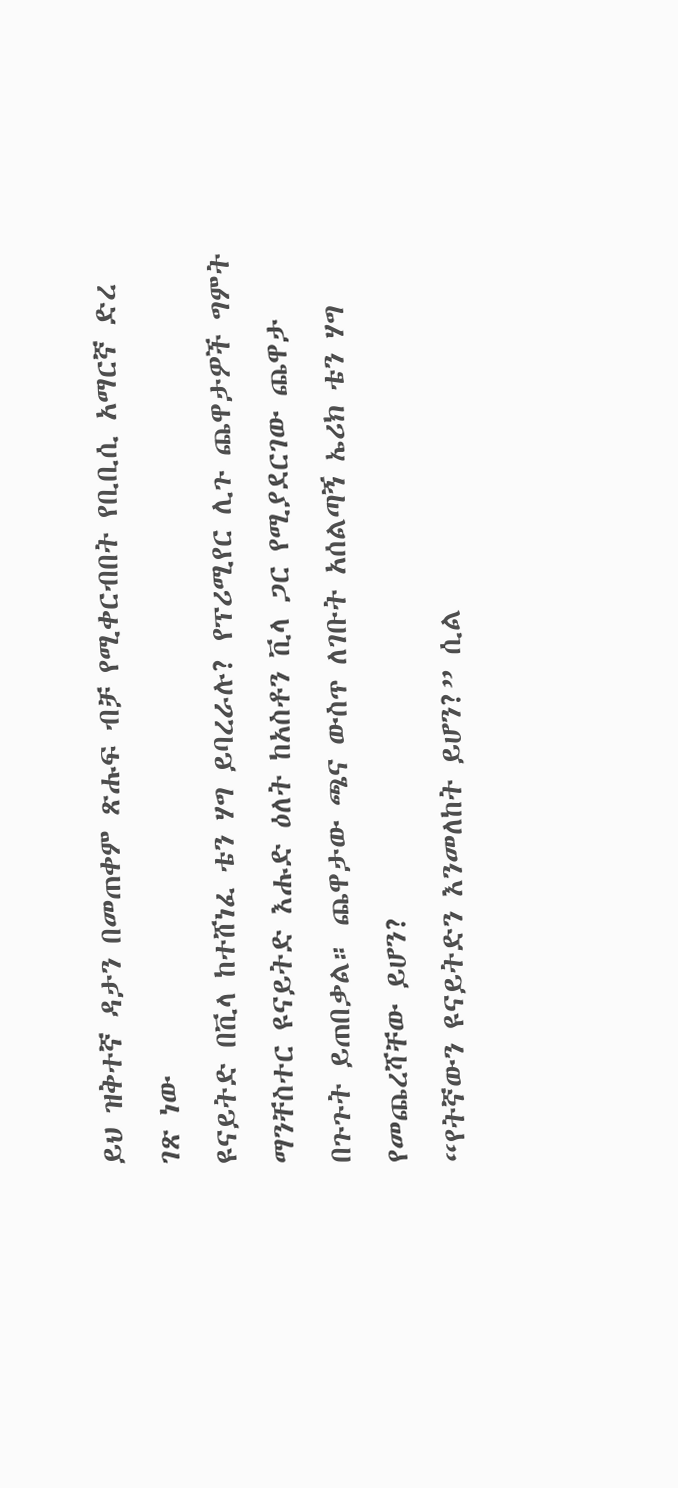ይህ ዝቅተኛ ዳታን በመጠቀም ጽሑፍ ብቻ የሚቀርብበት የቢቢሲ አማርኛ ድረ ገጽ ነው
ዩናይትድ በቪላ ከተሸነፈ ቴን ሃግ ይባረራሉ? የፕሪሚየር ሊጉ ጨዋታዎች ግምት
ማንቸስተር ዩናይትድ እሑድ ዕለት ከአስቶን ቪላ ጋር የሚያደርገው ጨዋታ በጉጉት ይጠበቃል። ጨዋታው ጫና ውስጥ ለገቡት አሰልጣኝ ኤሪክ ቴን ሃግ የመጨረሻቸው ይሆን?
“የትኛውን ዩናይትድን እንመለከት ይሆን?” ሲል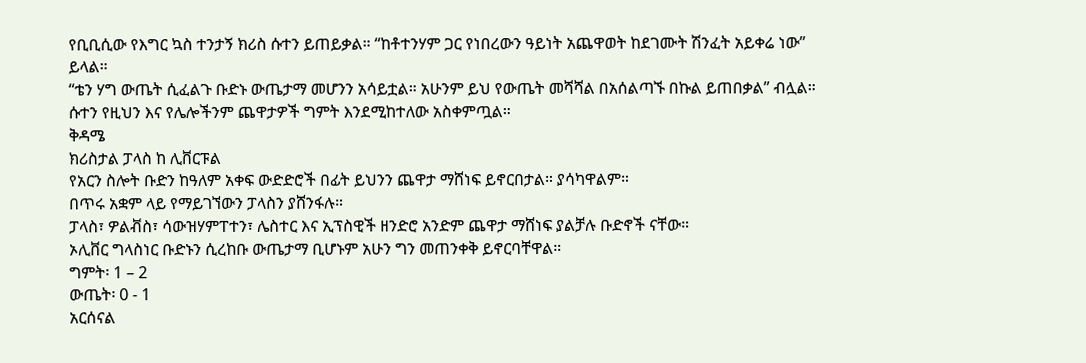የቢቢሲው የእግር ኳስ ተንታኝ ክሪስ ሱተን ይጠይቃል። “ከቶተንሃም ጋር የነበረውን ዓይነት አጨዋወት ከደገሙት ሽንፈት አይቀሬ ነው” ይላል።
“ቴን ሃግ ውጤት ሲፈልጉ ቡድኑ ውጤታማ መሆንን አሳይቷል። አሁንም ይህ የውጤት መሻሻል በአሰልጣኙ በኩል ይጠበቃል” ብሏል።
ሱተን የዚህን እና የሌሎችንም ጨዋታዎች ግምት እንደሚከተለው አስቀምጧል።
ቅዳሜ
ክሪስታል ፓላስ ከ ሊቨርፑል
የአርን ስሎት ቡድን ከዓለም አቀፍ ውድድሮች በፊት ይህንን ጨዋታ ማሸነፍ ይኖርበታል። ያሳካዋልም።
በጥሩ አቋም ላይ የማይገኘውን ፓላስን ያሸንፋሉ።
ፓላስ፣ ዎልቭስ፣ ሳውዝሃምፐተን፣ ሌስተር እና ኢፕስዊች ዘንድሮ አንድም ጨዋታ ማሸነፍ ያልቻሉ ቡድኖች ናቸው።
ኦሊቨር ግላስነር ቡድኑን ሲረከቡ ውጤታማ ቢሆኑም አሁን ግን መጠንቀቅ ይኖርባቸዋል።
ግምት፡ 1 – 2
ውጤት፡ 0 - 1
አርሰናል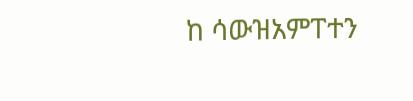ከ ሳውዝአምፐተን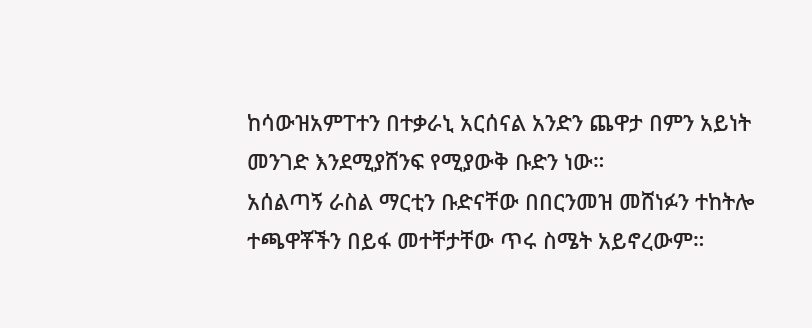ከሳውዝአምፐተን በተቃራኒ አርሰናል አንድን ጨዋታ በምን አይነት መንገድ እንደሚያሸንፍ የሚያውቅ ቡድን ነው።
አሰልጣኝ ራስል ማርቲን ቡድናቸው በበርንመዝ መሸነፉን ተከትሎ ተጫዋቾችን በይፋ መተቸታቸው ጥሩ ስሜት አይኖረውም።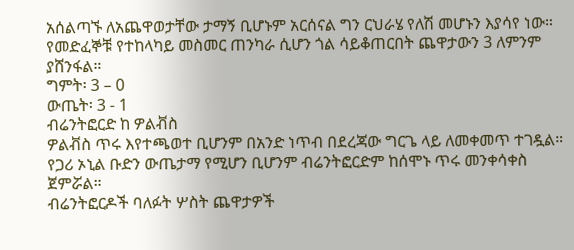አሰልጣኙ ለአጨዋወታቸው ታማኝ ቢሆኑም አርሰናል ግን ርህራሄ የለሽ መሆኑን እያሳየ ነው።
የመድፈኞቹ የተከላካይ መስመር ጠንካራ ሲሆን ጎል ሳይቆጠርበት ጨዋታውን 3 ለምንም ያሸንፋል።
ግምት፡ 3 – 0
ውጤት፡ 3 - 1
ብሬንትፎርድ ከ ዎልቭስ
ዎልቭስ ጥሩ እየተጫወተ ቢሆንም በአንድ ነጥብ በደረጃው ግርጌ ላይ ለመቀመጥ ተገዷል።
የጋሪ ኦኒል ቡድን ውጤታማ የሚሆን ቢሆንም ብሬንትፎርድም ከሰሞኑ ጥሩ መንቀሳቀስ ጀምሯል።
ብሬንትፎርዶች ባለፉት ሦስት ጨዋታዎች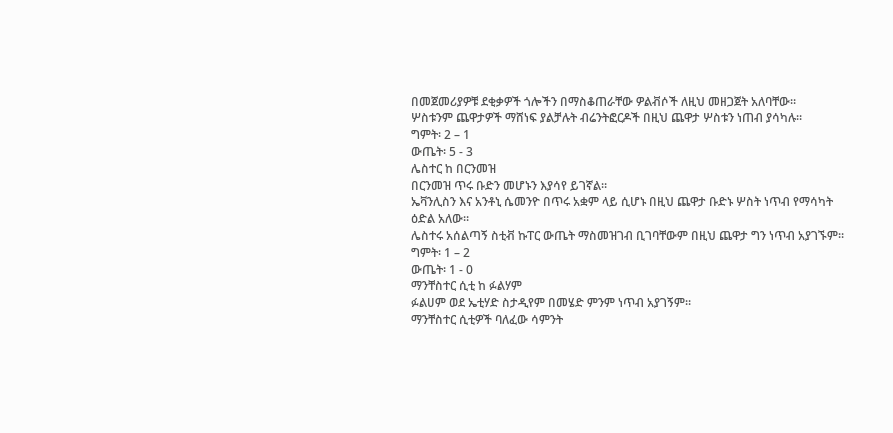በመጀመሪያዎቹ ደቂቃዎች ጎሎችን በማስቆጠራቸው ዎልቭሶች ለዚህ መዘጋጀት አለባቸው።
ሦስቱንም ጨዋታዎች ማሸነፍ ያልቻሉት ብሬንትፎርዶች በዚህ ጨዋታ ሦስቱን ነጠብ ያሳካሉ።
ግምት፡ 2 – 1
ውጤት፡ 5 - 3
ሌስተር ከ በርንመዝ
በርንመዝ ጥሩ ቡድን መሆኑን እያሳየ ይገኛል።
ኤቫንሊስን እና አንቶኒ ሴመንዮ በጥሩ አቋም ላይ ሲሆኑ በዚህ ጨዋታ ቡድኑ ሦስት ነጥብ የማሳካት ዕድል አለው።
ሌስተሩ አሰልጣኝ ስቲቭ ኩፐር ውጤት ማስመዝገብ ቢገባቸውም በዚህ ጨዋታ ግን ነጥብ አያገኙም።
ግምት፡ 1 – 2
ውጤት፡ 1 - 0
ማንቸስተር ሲቲ ከ ፉልሃም
ፉልሀም ወደ ኤቲሃድ ስታዲየም በመሄድ ምንም ነጥብ አያገኝም።
ማንቸስተር ሲቲዎች ባለፈው ሳምንት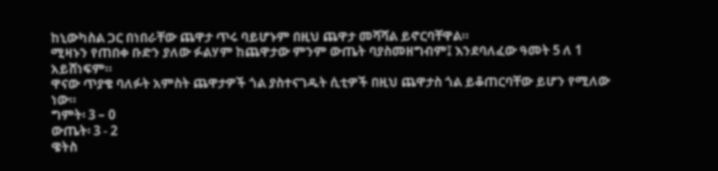ከኒውካስል ጋር በነበራቸው ጨዋታ ጥሩ ባይሆኑም በዚህ ጨዋታ መሻሻል ይኖርባቸዋል።
ሚዛኑን የጠበቀ ቡድን ያለው ፉልሃም ከጨዋታው ምንም ውጤት ባያስመዘግብም፤ እንደባለፈው ዓመት 5 ለ 1 አይሸነፍም።
ዋናው ጥያቄ ባለፉት አምስት ጨዋታዎች ጎል ያስተናገዱት ሲቲዎች በዚህ ጨዋታስ ጎል ይቆጠርባቸው ይሆን የሚለው ነው።
ግምት፡ 3 – 0
ውጤት፡ 3 - 2
ዌትስ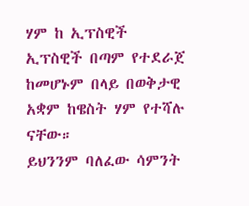ሃም ከ ኢፕስዊች
ኢፕስዊች በጣም የተደራጀ ከመሆኑም በላይ በወቅታዊ አቋም ከዌስት ሃም የተሻሉ ናቸው።
ይህንንም ባለፈው ሳምንት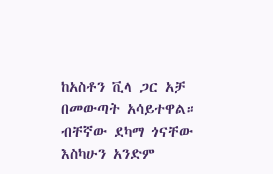ከአስቶን ቪላ ጋር አቻ በመውጣት አሳይተዋል። ብቸኛው ደካማ ጎናቸው እስካሁን አንድም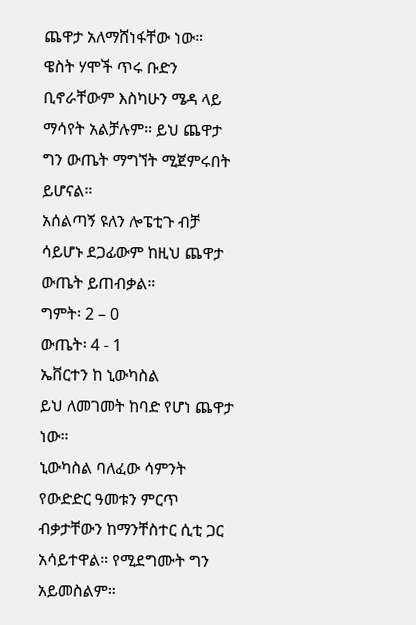ጨዋታ አለማሸነፋቸው ነው።
ዌስት ሃሞች ጥሩ ቡድን ቢኖራቸውም እስካሁን ሜዳ ላይ ማሳየት አልቻሉም። ይህ ጨዋታ ግን ውጤት ማግኘት ሚጀምሩበት ይሆናል።
አሰልጣኝ ዩለን ሎፔቲጉ ብቻ ሳይሆኑ ደጋፊውም ከዚህ ጨዋታ ውጤት ይጠብቃል።
ግምት፡ 2 – 0
ውጤት፡ 4 - 1
ኤቨርተን ከ ኒውካስል
ይህ ለመገመት ከባድ የሆነ ጨዋታ ነው።
ኒውካስል ባለፈው ሳምንት የውድድር ዓመቱን ምርጥ ብቃታቸውን ከማንቸስተር ሲቲ ጋር አሳይተዋል። የሚደግሙት ግን አይመስልም።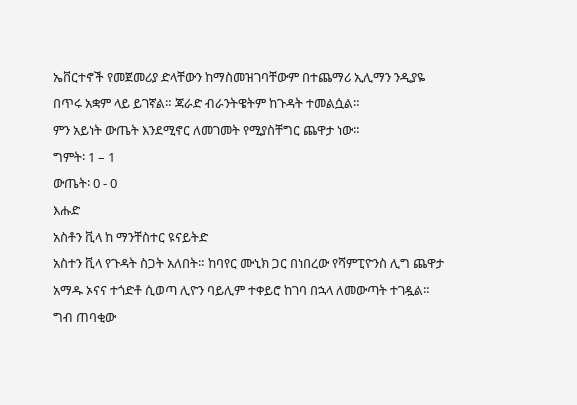ኤቨርተኖች የመጀመሪያ ድላቸውን ከማስመዝገባቸውም በተጨማሪ ኢሊማን ንዲያዬ በጥሩ አቋም ላይ ይገኛል። ጃራድ ብራንትዌትም ከጉዳት ተመልሷል።
ምን አይነት ውጤት እንደሚኖር ለመገመት የሚያስቸግር ጨዋታ ነው።
ግምት፡ 1 – 1
ውጤት፡ 0 - 0
እሑድ
አስቶን ቪላ ከ ማንቸስተር ዩናይትድ
አስተን ቪላ የጉዳት ስጋት አለበት። ከባየር ሙኒክ ጋር በነበረው የሻምፒዮንስ ሊግ ጨዋታ አማዱ ኦናና ተጎድቶ ሲወጣ ሊዮን ባይሊም ተቀይሮ ከገባ በኋላ ለመውጣት ተገዷል። ግብ ጠባቂው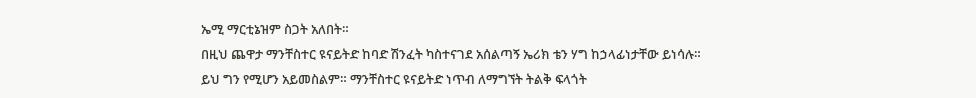ኤሚ ማርቲኔዝም ስጋት አለበት።
በዚህ ጨዋታ ማንቸስተር ዩናይትድ ከባድ ሽንፈት ካስተናገደ አሰልጣኝ ኤሪክ ቴን ሃግ ከኃላፊነታቸው ይነሳሉ።
ይህ ግን የሚሆን አይመስልም። ማንቸስተር ዩናይትድ ነጥብ ለማግኘት ትልቅ ፍላጎት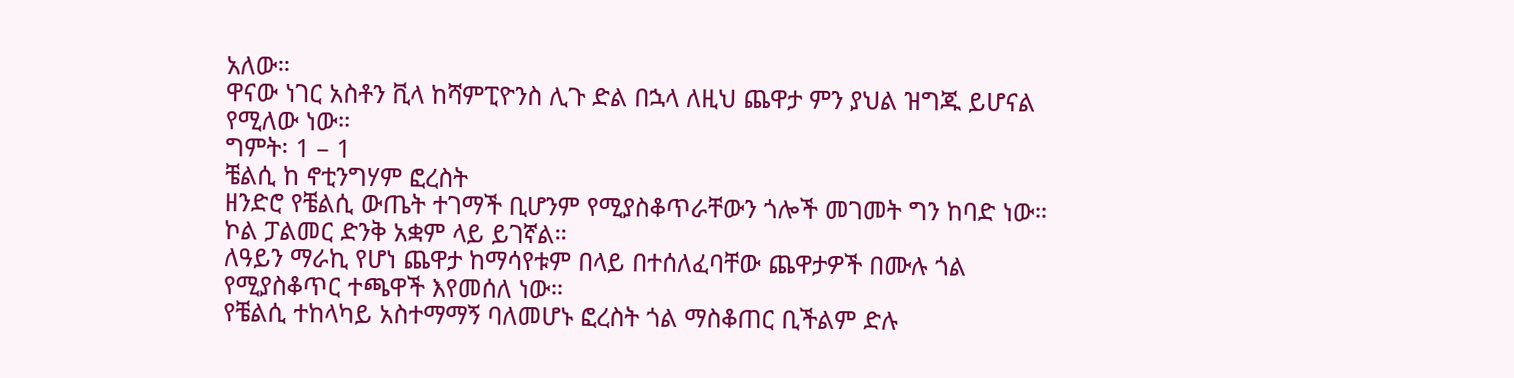አለው።
ዋናው ነገር አስቶን ቪላ ከሻምፒዮንስ ሊጉ ድል በኋላ ለዚህ ጨዋታ ምን ያህል ዝግጁ ይሆናል የሚለው ነው።
ግምት፡ 1 – 1
ቼልሲ ከ ኖቲንግሃም ፎረስት
ዘንድሮ የቼልሲ ውጤት ተገማች ቢሆንም የሚያስቆጥራቸውን ጎሎች መገመት ግን ከባድ ነው።
ኮል ፓልመር ድንቅ አቋም ላይ ይገኛል።
ለዓይን ማራኪ የሆነ ጨዋታ ከማሳየቱም በላይ በተሰለፈባቸው ጨዋታዎች በሙሉ ጎል የሚያስቆጥር ተጫዋች እየመሰለ ነው።
የቼልሲ ተከላካይ አስተማማኝ ባለመሆኑ ፎረስት ጎል ማስቆጠር ቢችልም ድሉ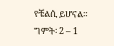የቼልሲ ይሆናል።
ግምት፡ 2 – 1